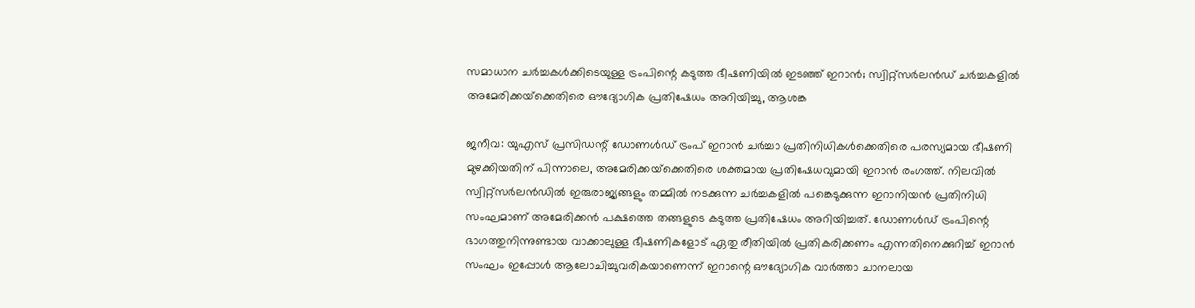സമാധാന ചർച്ചകൾക്കിടെയുള്ള ട്രംപിന്റെ കടുത്ത ഭീഷണിയിൽ ഇടഞ്ഞ് ഇറാൻ; സ്വിറ്റ്‌സർലൻഡ് ചർച്ചകളിൽ അമേരിക്കയ്‌ക്കെതിരെ ഔദ്യോഗിക പ്രതിഷേധം അറിയിച്ചു, ആശങ്ക

ജനീവ: യുഎസ് പ്രസിഡന്റ് ഡോണൾഡ് ട്രംപ് ഇറാൻ ചർച്ചാ പ്രതിനിധികൾക്കെതിരെ പരസ്യമായ ഭീഷണി മുഴക്കിയതിന് പിന്നാലെ, അമേരിക്കയ്‌ക്കെതിരെ ശക്തമായ പ്രതിഷേധവുമായി ഇറാൻ രംഗത്ത്. നിലവിൽ സ്വിറ്റ്‌സർലൻഡിൽ ഇരുരാജ്യങ്ങളും തമ്മിൽ നടക്കുന്ന ചർച്ചകളിൽ പങ്കെടുക്കുന്ന ഇറാനിയൻ പ്രതിനിധി സംഘമാണ് അമേരിക്കൻ പക്ഷത്തെ തങ്ങളുടെ കടുത്ത പ്രതിഷേധം അറിയിച്ചത്. ഡോണൾഡ് ട്രംപിന്റെ ഭാഗത്തുനിന്നുണ്ടായ വാക്കാലുള്ള ഭീഷണികളോട് ഏതു രീതിയിൽ പ്രതികരിക്കണം എന്നതിനെക്കുറിച്ച് ഇറാൻ സംഘം ഇപ്പോൾ ആലോചിച്ചുവരികയാണെന്ന് ഇറാന്റെ ഔദ്യോഗിക വാർത്താ ചാനലായ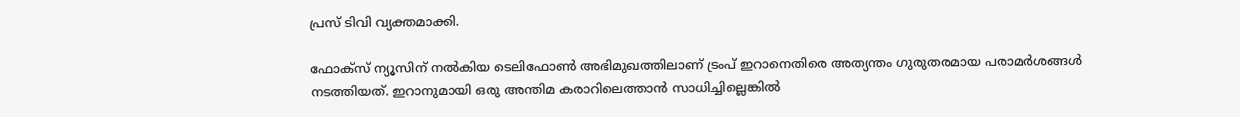പ്രസ് ടിവി വ്യക്തമാക്കി.

ഫോക്സ് ന്യൂസിന് നൽകിയ ടെലിഫോൺ അഭിമുഖത്തിലാണ് ട്രംപ് ഇറാനെതിരെ അത്യന്തം ഗുരുതരമായ പരാമർശങ്ങൾ നടത്തിയത്. ഇറാനുമായി ഒരു അന്തിമ കരാറിലെത്താൻ സാധിച്ചില്ലെങ്കിൽ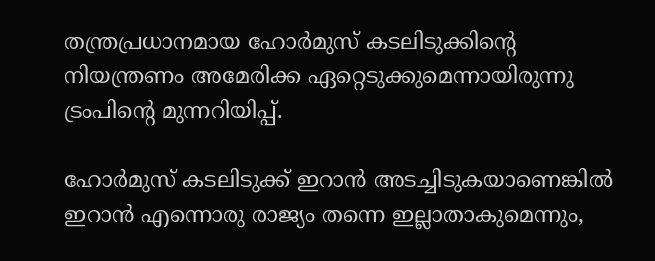തന്ത്രപ്രധാനമായ ഹോർമുസ് കടലിടുക്കിന്റെ നിയന്ത്രണം അമേരിക്ക ഏറ്റെടുക്കുമെന്നായിരുന്നു ട്രംപിന്റെ മുന്നറിയിപ്പ്.

ഹോർമുസ് കടലിടുക്ക് ഇറാൻ അടച്ചിടുകയാണെങ്കിൽ ഇറാൻ എന്നൊരു രാജ്യം തന്നെ ഇല്ലാതാകുമെന്നും,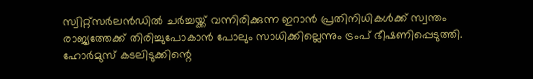സ്വിറ്റ്‌സർലൻഡിൽ ചർച്ചയ്ക്ക് വന്നിരിക്കുന്ന ഇറാൻ പ്രതിനിധികൾക്ക് സ്വന്തം രാജ്യത്തേക്ക് തിരിച്ചുപോകാൻ പോലും സാധിക്കില്ലെന്നും ട്രംപ് ഭീഷണിപ്പെടുത്തി. ഹോർമുസ് കടലിടുക്കിന്റെ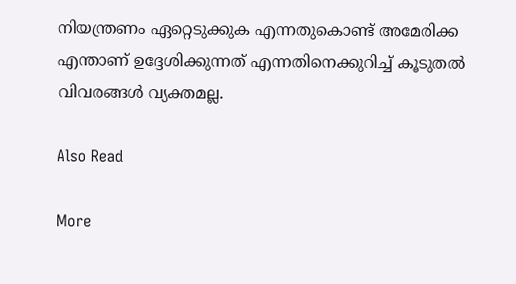നിയന്ത്രണം ഏറ്റെടുക്കുക എന്നതുകൊണ്ട് അമേരിക്ക എന്താണ് ഉദ്ദേശിക്കുന്നത് എന്നതിനെക്കുറിച്ച് കൂടുതൽ വിവരങ്ങൾ വ്യക്തമല്ല.

Also Read

More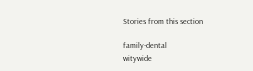Stories from this section

family-dental
witywide